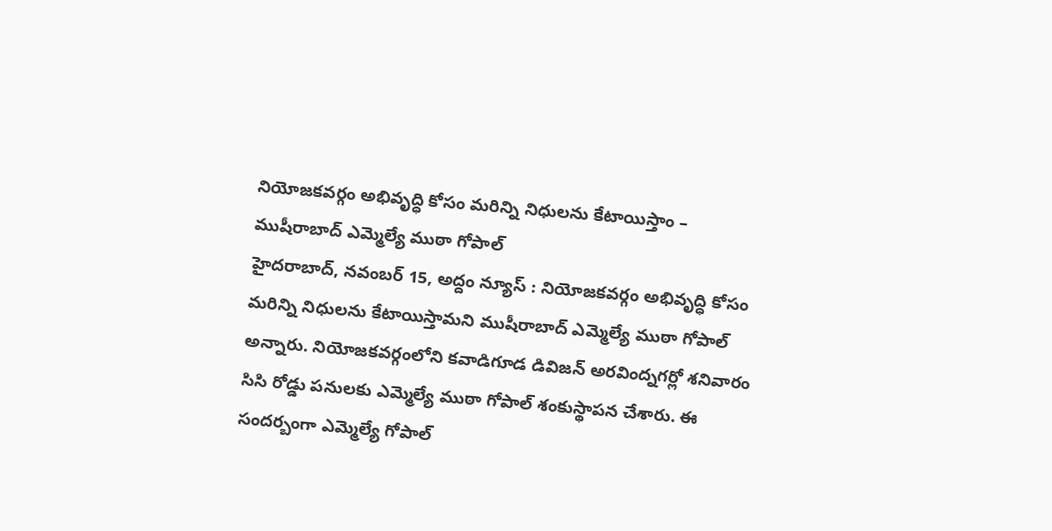నియోజకవర్గం అభివృద్ధి కోసం మరిన్ని నిధులను కేటాయిస్తాం – ముషీరాబాద్ ఎమ్మెల్యే ముఠా గోపాల్
హైదరాబాద్, నవంబర్ 15, అద్దం న్యూస్ : నియోజకవర్గం అభివృద్ధి కోసం మరిన్ని నిధులను కేటాయిస్తామని ముషీరాబాద్ ఎమ్మెల్యే ముఠా గోపాల్ అన్నారు. నియోజకవర్గంలోని కవాడిగూడ డివిజన్ అరవింద్నగర్లో శనివారం సిసి రోడ్డు పనులకు ఎమ్మెల్యే ముఠా గోపాల్ శంకుస్థాపన చేశారు. ఈ సందర్బంగా ఎమ్మెల్యే గోపాల్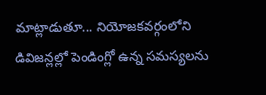మాట్లాడుతూ... నియోజకవర్గంలోని డివిజన్లల్లో పెండింగ్లో ఉన్న సమస్యలను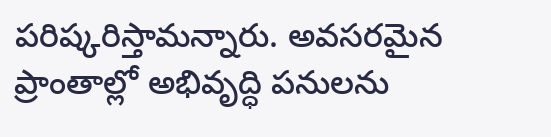పరిష్కరిస్తామన్నారు. అవసరమైన ప్రాంతాల్లో అభివృద్ధి పనులను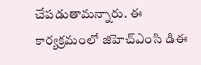చేపడుతామన్నారు. ఈ కార్యక్రమంలో జిహెచ్ఎంసి డిఈ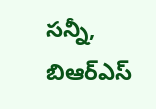సన్నీ, బిఆర్ఎస్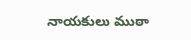నాయకులు ముఠా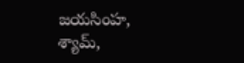జయసింహ, శ్యామ్,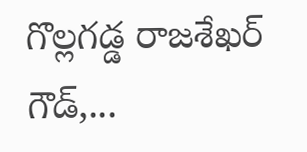గొల్లగడ్డ రాజశేఖర్ గౌడ్,...